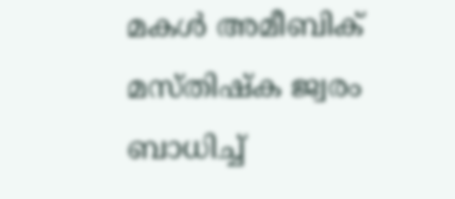മകള്‍ അമീബിക് മസ്തിഷ്‌ക ജ്വരം ബാധിച്ച്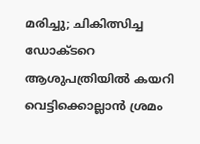മരിച്ചു; ചികിത്സിച്ച ഡോക്ടറെ ആശുപത്രിയില്‍ കയറി വെട്ടിക്കൊല്ലാന്‍ ശ്രമം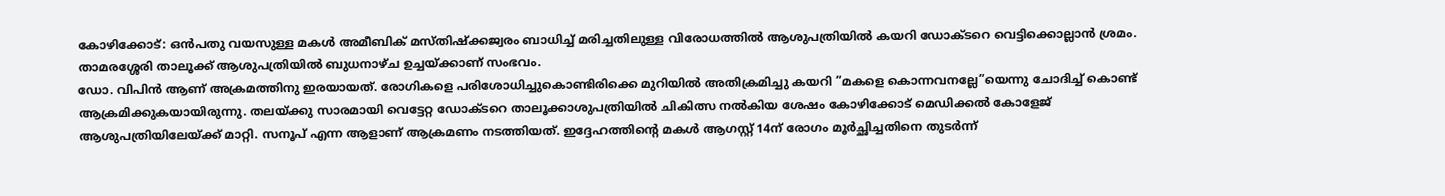കോഴിക്കോട്: ഒന്‍പതു വയസുള്ള മകള്‍ അമീബിക് മസ്തിഷ്‌ക്കജ്വരം ബാധിച്ച് മരിച്ചതിലുള്ള വിരോധത്തില്‍ ആശുപത്രിയില്‍ കയറി ഡോക്ടറെ വെട്ടിക്കൊല്ലാന്‍ ശ്രമം. താമരശ്ശേരി താലൂക്ക് ആശുപത്രിയില്‍ ബുധനാഴ്ച ഉച്ചയ്ക്കാണ് സംഭവം.
ഡോ. വിപിന്‍ ആണ് അക്രമത്തിനു ഇരയായത്. രോഗികളെ പരിശോധിച്ചുകൊണ്ടിരിക്കെ മുറിയില്‍ അതിക്രമിച്ചു കയറി ”മകളെ കൊന്നവനല്ലേ”യെന്നു ചോദിച്ച് കൊണ്ട് ആക്രമിക്കുകയായിരുന്നു. തലയ്ക്കു സാരമായി വെട്ടേറ്റ ഡോക്ടറെ താലൂക്കാശുപത്രിയില്‍ ചികിത്സ നല്‍കിയ ശേഷം കോഴിക്കോട് മെഡിക്കല്‍ കോളേജ് ആശുപത്രിയിലേയ്ക്ക് മാറ്റി. സനൂപ് എന്ന ആളാണ് ആക്രമണം നടത്തിയത്. ഇദ്ദേഹത്തിന്റെ മകള്‍ ആഗസ്റ്റ് 14ന് രോഗം മൂര്‍ച്ഛിച്ചതിനെ തുടര്‍ന്ന്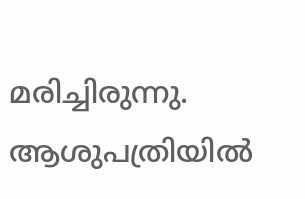മരിച്ചിരുന്നു. ആശുപത്രിയില്‍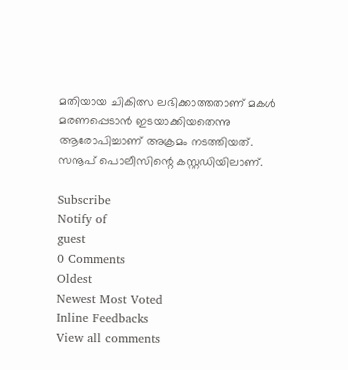മതിയായ ചികിത്സ ലഭിക്കാത്തതാണ് മകള്‍ മരണപ്പെടാന്‍ ഇടയാക്കിയതെന്നു ആരോപിച്ചാണ് അക്രമം നടത്തിയത്. സനൂപ് പൊലീസിന്റെ കസ്റ്റഡിയിലാണ്.

Subscribe
Notify of
guest
0 Comments
Oldest
Newest Most Voted
Inline Feedbacks
View all comments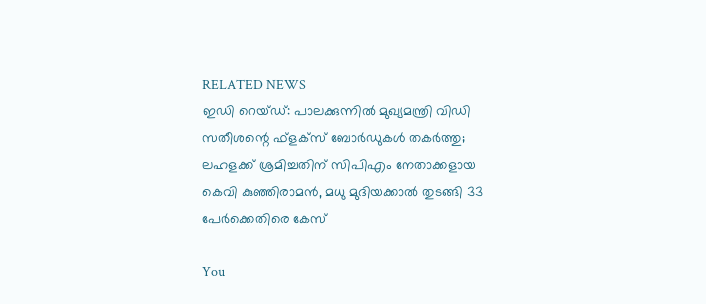RELATED NEWS
ഇഡി റെയ്ഡ്: പാലക്കുന്നില്‍ മുഖ്യമന്ത്രി വിഡി സതീശന്റെ ഫ്‌ളക്‌സ് ബോര്‍ഡുകള്‍ തകര്‍ത്തു; ലഹളക്ക് ശ്രമിച്ചതിന് സിപിഎം നേതാക്കളായ കെവി കുഞ്ഞിരാമന്‍, മധു മുദിയക്കാല്‍ തുടങ്ങി 33 പേര്‍ക്കെതിരെ കേസ്

You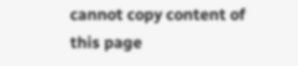cannot copy content of this page